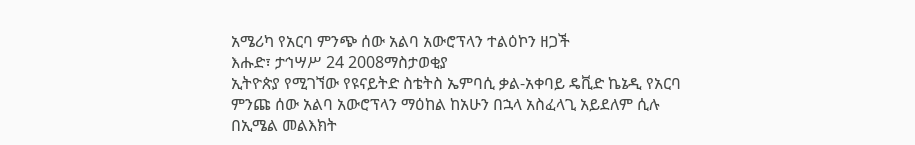አሜሪካ የአርባ ምንጭ ሰው አልባ አውሮፕላን ተልዕኮን ዘጋች
እሑድ፣ ታኅሣሥ 24 2008ማስታወቂያ
ኢትዮጵያ የሚገኘው የዩናይትድ ስቴትስ ኤምባሲ ቃል-አቀባይ ዴቪድ ኬኔዲ የአርባ ምንጩ ሰው አልባ አውሮፕላን ማዕከል ከአሁን በኋላ አስፈላጊ አይደለም ሲሉ በኢሜል መልእክት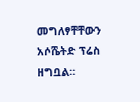መግለፃቸቸውን አሶሼትድ ፕሬስ ዘግቧል።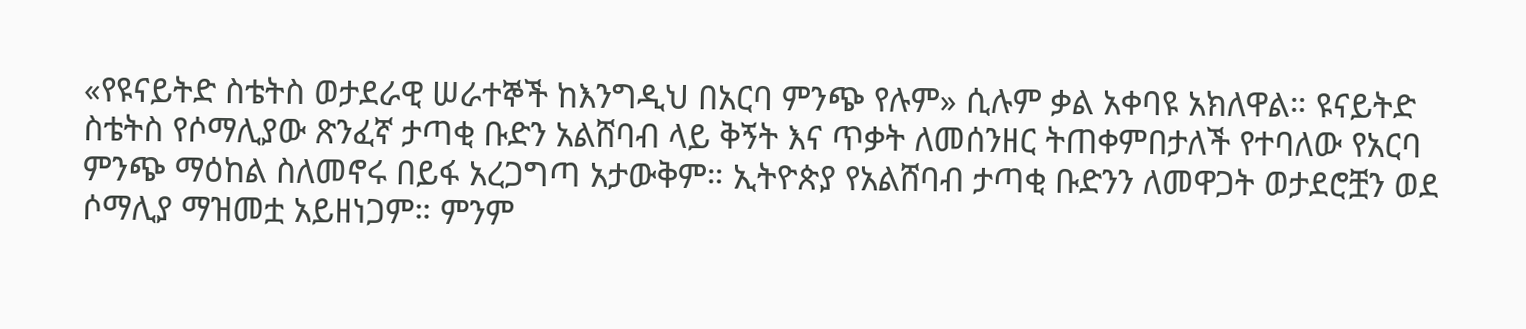«የዩናይትድ ስቴትስ ወታደራዊ ሠራተኞች ከእንግዲህ በአርባ ምንጭ የሉም» ሲሉም ቃል አቀባዩ አክለዋል። ዩናይትድ ስቴትስ የሶማሊያው ጽንፈኛ ታጣቂ ቡድን አልሸባብ ላይ ቅኝት እና ጥቃት ለመሰንዘር ትጠቀምበታለች የተባለው የአርባ ምንጭ ማዕከል ስለመኖሩ በይፋ አረጋግጣ አታውቅም። ኢትዮጵያ የአልሸባብ ታጣቂ ቡድንን ለመዋጋት ወታደሮቿን ወደ ሶማሊያ ማዝመቷ አይዘነጋም። ምንም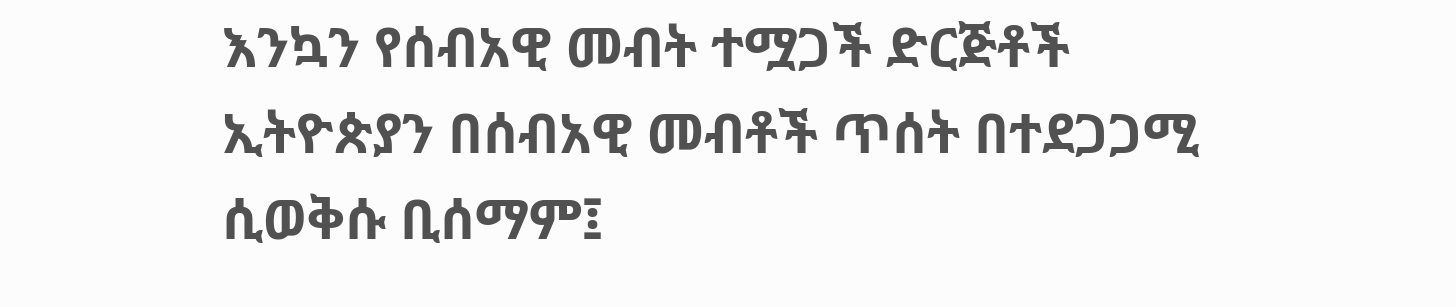እንኳን የሰብአዊ መብት ተሟጋች ድርጅቶች ኢትዮጵያን በሰብአዊ መብቶች ጥሰት በተደጋጋሚ ሲወቅሱ ቢሰማም፤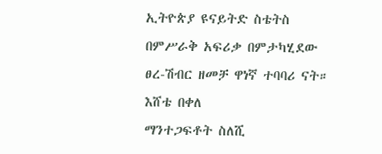ኢትዮጵያ ዩናይትድ ስቴትስ በምሥራቅ አፍሪቃ በምታካሂደው ፀረ-ሽብር ዘመቻ ዋነኛ ተባባሪ ናት።
እሸቴ በቀለ
ማንተጋፍቶት ስለሺ